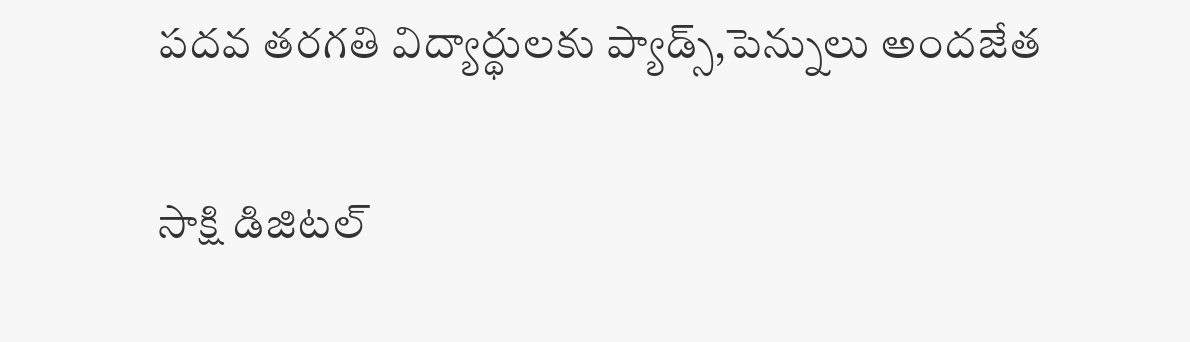పదవ తరగతి విద్యార్థులకు ప్యాడ్స్,పెన్నులు అందజేత

సాక్షి డిజిటల్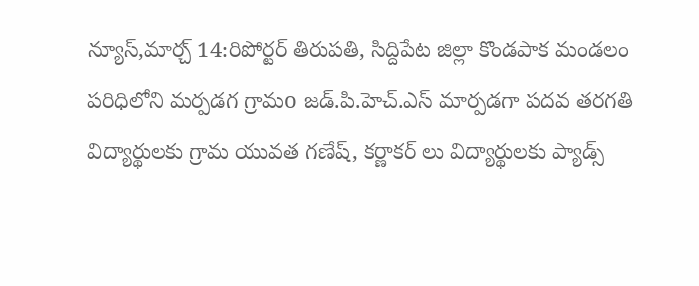న్యూస్,మార్చ్ 14:రిపోర్టర్ తిరుపతి, సిద్దిపేట జిల్లా కొండపాక మండలం పరిధిలోని మర్పడగ గ్రామo జడ్.పి.హెచ్.ఎస్ మార్పడగా పదవ తరగతి విద్యార్థులకు గ్రామ యువత గణేష్, కర్ణాకర్ లు విద్యార్థులకు ప్యాడ్స్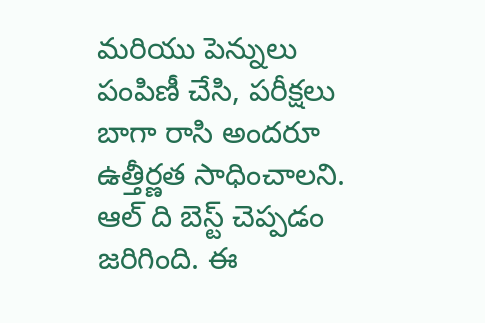మరియు పెన్నులు పంపిణీ చేసి, పరీక్షలు బాగా రాసి అందరూ ఉత్తీర్ణత సాధించాలని. ఆల్ ది బెస్ట్ చెప్పడం జరిగింది. ఈ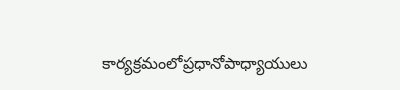కార్యక్రమంలోప్రధానోపాధ్యాయులు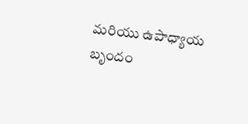మరియు ఉపాధ్యాయ బృందం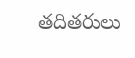తదితరులు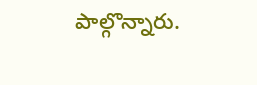పాల్గొన్నారు.